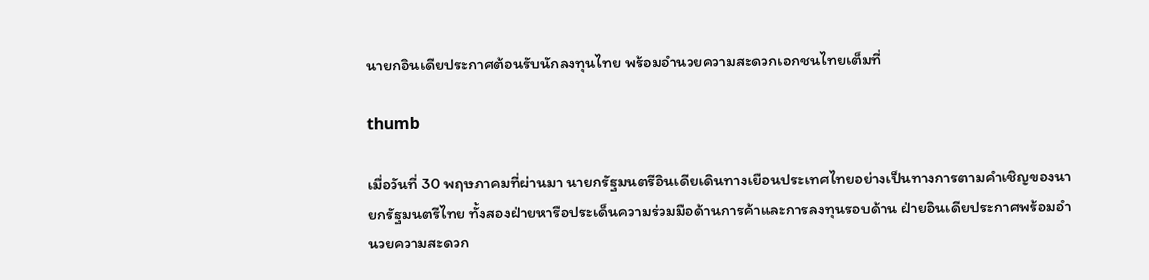นายกอินเดียประกาศต้อนรับนักลงทุนไทย พร้อมอำนวยความสะดวกเอกชนไทยเต็มที่

thumb

เมื่อวันที่ 30 พฤษภาคมที่ผ่านมา นายกรัฐมนตรีอินเดียเดินทางเยือนประเทศไทยอย่างเป็นทางการตามคำเชิญของนายกรัฐมนตรีไทย ทั้งสองฝ่ายหารือประเด็นความร่วมมือด้านการค้าและการลงทุนรอบด้าน ฝ่ายอินเดียประกาศพร้อมอำนวยความสะดวก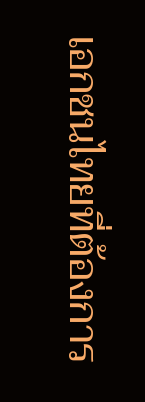เอกชนไทยที่ต้องการ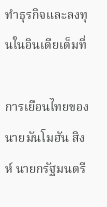ทำธุรกิจและลงทุนในอินเดียเต็มที่

การเยือนไทยของนายมันโมฮัน สิงห์ นายกรัฐมนตรี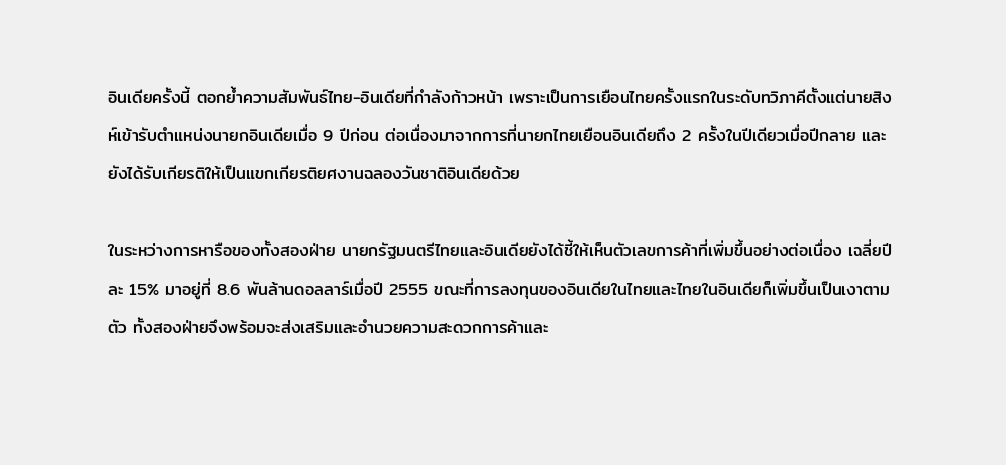อินเดียครั้งนี้ ตอกย้ำความสัมพันธ์ไทย-อินเดียที่กำลังก้าวหน้า เพราะเป็นการเยือนไทยครั้งแรกในระดับทวิภาคีตั้งแต่นายสิงห์เข้ารับตำแหน่งนายกอินเดียเมื่อ 9 ปีก่อน ต่อเนื่องมาจากการที่นายกไทยเยือนอินเดียถึง 2 ครั้งในปีเดียวเมื่อปีกลาย และยังได้รับเกียรติให้เป็นแขกเกียรติยศงานฉลองวันชาติอินเดียด้วย

ในระหว่างการหารือของทั้งสองฝ่าย นายกรัฐมนตรีไทยและอินเดียยังได้ชี้ให้เห็นตัวเลขการค้าที่เพิ่มขึ้นอย่างต่อเนื่อง เฉลี่ยปีละ 15% มาอยู่ที่ 8.6 พันล้านดอลลาร์เมื่อปี 2555 ขณะที่การลงทุนของอินเดียในไทยและไทยในอินเดียก็เพิ่มขึ้นเป็นเงาตามตัว ทั้งสองฝ่ายจึงพร้อมจะส่งเสริมและอำนวยความสะดวกการค้าและ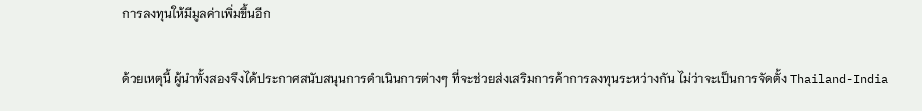การลงทุนให้มีมูลค่าเพิ่มขึ้นอีก

ด้วยเหตุนี้ ผู้นำทั้งสองจึงได้ประกาศสนับสนุนการดำเนินการต่างๆ ที่จะช่วยส่งเสริมการค้าการลงทุนระหว่างกัน ไม่ว่าจะเป็นการจัดตั้ง Thailand-India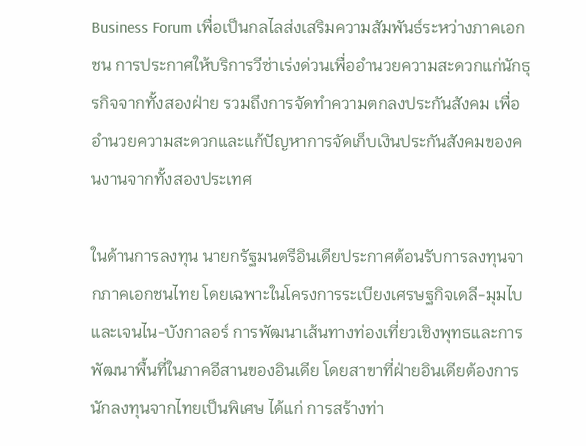Business Forum เพื่อเป็นกลไลส่งเสริมความสัมพันธ์ระหว่างภาคเอกชน การประกาศให้บริการวีซ่าเร่งด่วนเพื่ออำนวยความสะดวกแก่นักธุรกิจจากทั้งสองฝ่าย รวมถึงการจัดทำความตกลงประกันสังคม เพื่ออำนวยความสะดวกและแก้ปัญหาการจัดเก็บเงินประกันสังคมของคนงานจากทั้งสองประเทศ

ในด้านการลงทุน นายกรัฐมนตรีอินเดียประกาศต้อนรับการลงทุนจากภาคเอกชนไทย โดยเฉพาะในโครงการระเบียงเศรษฐกิจเดลี-มุมไบและเจนไน-บังกาลอร์ การพัฒนาเส้นทางท่องเที่ยวเชิงพุทธและการพัฒนาพื้นที่ในภาคอีสานของอินเดีย โดยสาขาที่ฝ่ายอินเดียต้องการนักลงทุนจากไทยเป็นพิเศษ ได้แก่ การสร้างท่า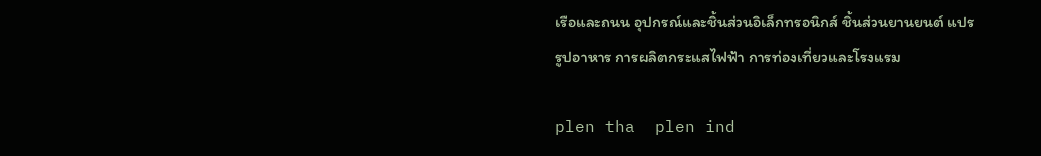เรือและถนน อุปกรณ์และชิ้นส่วนอิเล็กทรอนิกส์ ชิ้นส่วนยานยนต์ แปรรูปอาหาร การผลิตกระแสไฟฟ้า การท่องเที่ยวและโรงแรม

plen tha  plen ind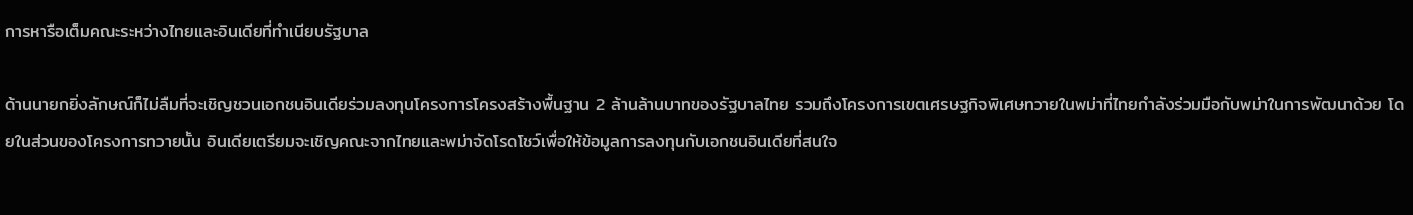การหารือเต็มคณะระหว่างไทยและอินเดียที่ทำเนียบรัฐบาล

ด้านนายกยิ่งลักษณ์ก็ไม่ลืมที่จะเชิญชวนเอกชนอินเดียร่วมลงทุนโครงการโครงสร้างพื้นฐาน 2 ล้านล้านบาทของรัฐบาลไทย รวมถึงโครงการเขตเศรษฐกิจพิเศษทวายในพม่าที่ไทยกำลังร่วมมือกับพม่าในการพัฒนาด้วย โดยในส่วนของโครงการทวายนั้น อินเดียเตรียมจะเชิญคณะจากไทยและพม่าจัดโรดโชว์เพื่อให้ข้อมูลการลงทุนกับเอกชนอินเดียที่สนใจ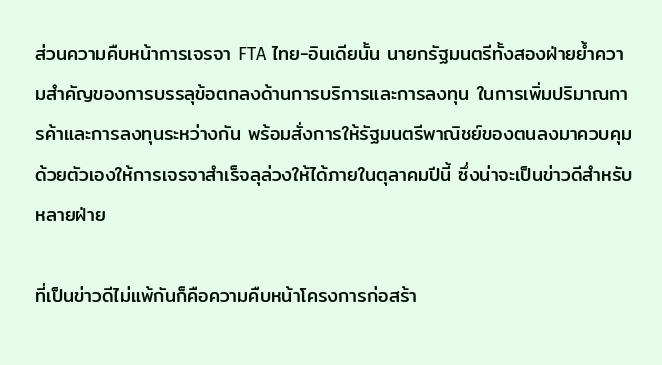ส่วนความคืบหน้าการเจรจา FTA ไทย-อินเดียนั้น นายกรัฐมนตรีทั้งสองฝ่ายย้ำความสำคัญของการบรรลุข้อตกลงด้านการบริการและการลงทุน ในการเพิ่มปริมาณการค้าและการลงทุนระหว่างกัน พร้อมสั่งการให้รัฐมนตรีพาณิชย์ของตนลงมาควบคุมด้วยตัวเองให้การเจรจาสำเร็จลุล่วงให้ได้ภายในตุลาคมปีนี้ ซึ่งน่าจะเป็นข่าวดีสำหรับหลายฝ่าย

ที่เป็นข่าวดีไม่แพ้กันก็คือความคืบหน้าโครงการก่อสร้า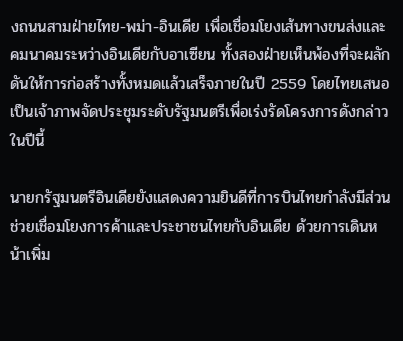งถนนสามฝ่ายไทย-พม่า-อินเดีย เพื่อเชื่อมโยงเส้นทางขนส่งและคมนาคมระหว่างอินเดียกับอาเซียน ทั้งสองฝ่ายเห็นพ้องที่จะผลักดันให้การก่อสร้างทั้งหมดแล้วเสร็จภายในปี 2559 โดยไทยเสนอเป็นเจ้าภาพจัดประชุมระดับรัฐมนตรีเพื่อเร่งรัดโครงการดังกล่าวในปีนี้

นายกรัฐมนตรีอินเดียยังแสดงความยินดีที่การบินไทยกำลังมีส่วนช่วยเชื่อมโยงการค้าและประชาชนไทยกับอินเดีย ด้วยการเดินหน้าเพิ่ม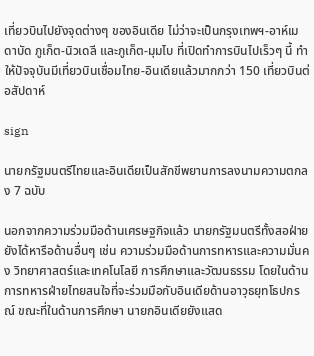เที่ยวบินไปยังจุดต่างๆ ของอินเดีย ไม่ว่าจะเป็นกรุงเทพฯ-อาห์เมดาบัด ภูเก็ต-นิวเดลี และภูเก็ต-มุมไบ ที่เปิดทำการบินไปเร็วๆ นี้ ทำให้ปัจจุบันมีเที่ยวบินเชื่อมไทย-อินเดียแล้วมากกว่า 150 เที่ยวบินต่อสัปดาห์

sign

นายกรัฐมนตรีไทยและอินเดียเป็นสักขีพยานการลงนามความตกลง 7 ฉบับ

นอกจากความร่วมมือด้านเศรษฐกิจแล้ว นายกรัฐมนตรีทั้งสอฝ่ายยังได้หารือด้านอื่นๆ เช่น ความร่วมมือด้านการทหารและความมั่นคง วิทยาศาสตร์และเทคโนโลยี การศึกษาและวัฒนธรรม โดยในด้านการทหารฝ่ายไทยสนใจที่จะร่วมมือกับอินเดียด้านอาวุธยุทโธปกรณ์ ขณะที่ในด้านการศึกษา นายกอินเดียยังแสด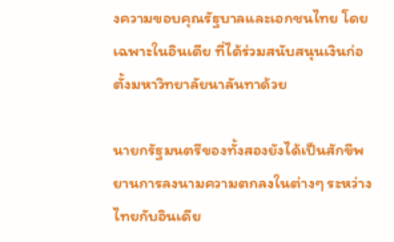งความขอบคุณรัฐบาลและเอกชนไทย โดยเฉพาะในอินเดีย ที่ได้ร่วมสนับสนุนเงินก่อตั้งมหาวิทยาลัยนาลันทาด้วย

นายกรัฐมนตรีของทั้งสองยังได้เป็นสักขีพยานการลงนามความตกลงในต่างๆ ระหว่างไทยกับอินเดีย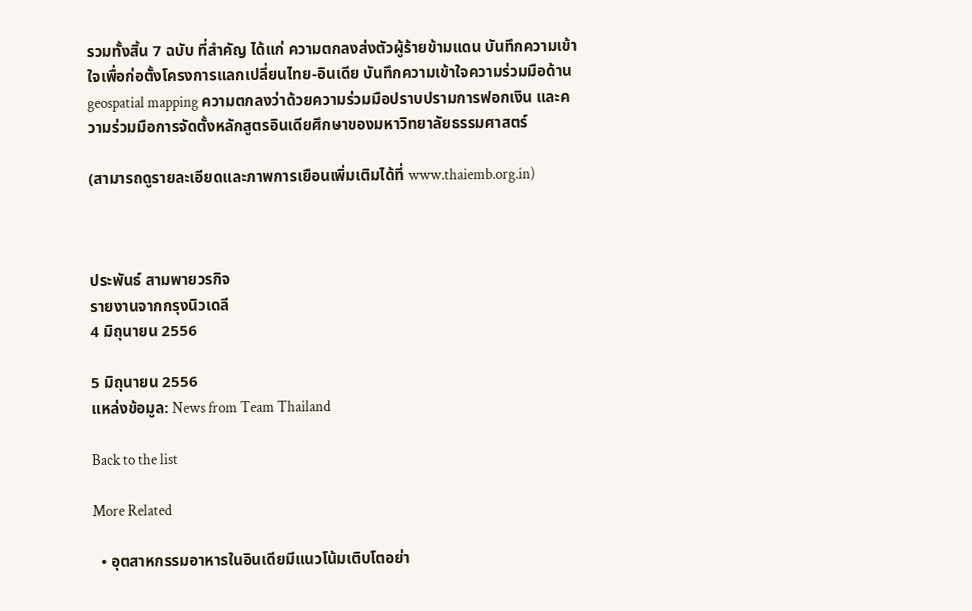รวมทั้งสิ้น 7 ฉบับ ที่สำคัญ ได้แก่ ความตกลงส่งตัวผู้ร้ายข้ามแดน บันทึกความเข้าใจเพื่อก่อตั้งโครงการแลกเปลี่ยนไทย-อินเดีย บันทึกความเข้าใจความร่วมมือด้าน geospatial mapping ความตกลงว่าด้วยความร่วมมือปราบปรามการฟอกเงิน และความร่วมมือการจัดตั้งหลักสูตรอินเดียศึกษาของมหาวิทยาลัยธรรมศาสตร์

(สามารถดูรายละเอียดและภาพการเยือนเพิ่มเติมได้ที่ www.thaiemb.org.in)



ประพันธ์ สามพายวรกิจ
รายงานจากกรุงนิวเดลี
4 มิถุนายน 2556

5 มิถุนายน 2556
แหล่งข้อมูล: News from Team Thailand

Back to the list

More Related

  • อุตสาหกรรมอาหารในอินเดียมีแนวโน้มเติบโตอย่า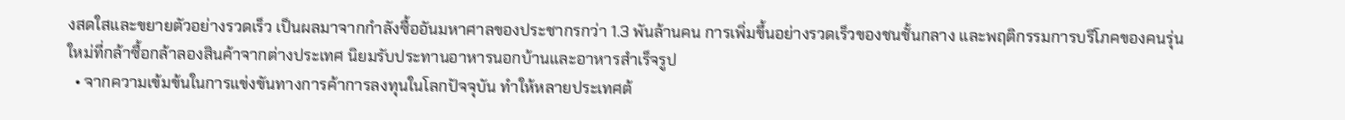งสดใสและขยายตัวอย่างรวดเร็ว เป็นผลมาจากกำลังซื้ออันมหาศาลของประชากรกว่า 1.3 พันล้านคน การเพิ่มขึ้นอย่างรวดเร็วของชนชั้นกลาง และพฤติกรรมการบริโภคของคนรุ่นใหม่ที่กล้าซื้อกล้าลองสินค้าจากต่างประเทศ นิยมรับประทานอาหารนอกบ้านและอาหารสำเร็จรูป
  • จากความเข้มข้นในการแข่งขันทางการค้าการลงทุนในโลกปัจจุบัน ทำให้หลายประเทศต้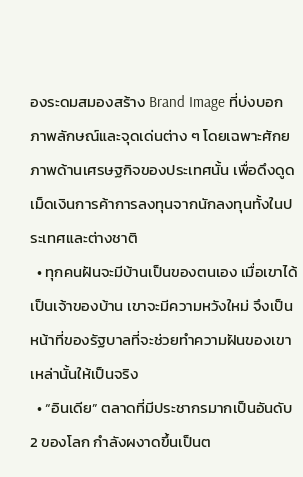องระดมสมองสร้าง Brand Image ที่บ่งบอกภาพลักษณ์และจุดเด่นต่าง ๆ โดยเฉพาะศักยภาพด้านเศรษฐกิจของประเทศนั้น เพื่อดึงดูดเม็ดเงินการค้าการลงทุนจากนักลงทุนทั้งในประเทศและต่างชาติ
  • ทุกคนฝันจะมีบ้านเป็นของตนเอง เมื่อเขาได้เป็นเจ้าของบ้าน เขาจะมีความหวังใหม่ จึงเป็นหน้าที่ของรัฐบาลที่จะช่วยทำความฝันของเขาเหล่านั้นให้เป็นจริง
  • “อินเดีย” ตลาดที่มีประชากรมากเป็นอันดับ 2 ของโลก กำลังผงาดขึ้นเป็นต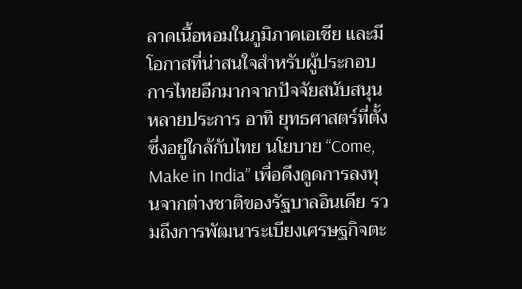ลาดเนื้อหอมในภูมิภาคเอเชีย และมีโอกาสที่น่าสนใจสำหรับผู้ประกอบการไทยอีกมากจากปัจจัยสนับสนุนหลายประการ อาทิ ยุทธศาสตร์ที่ตั้งซึ่งอยู่ใกล้กับไทย นโยบาย “Come, Make in India” เพื่อดึงดูดการลงทุนจากต่างชาติของรัฐบาลอินเดีย รวมถึงการพัฒนาระเบียงเศรษฐกิจตะ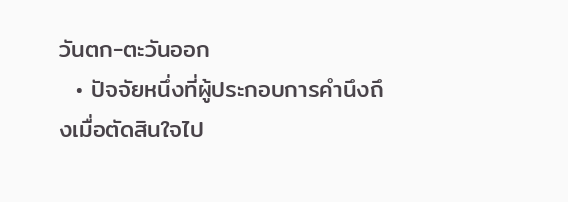วันตก-ตะวันออก
  • ปัจจัยหนึ่งที่ผู้ประกอบการคำนึงถึงเมื่อตัดสินใจไป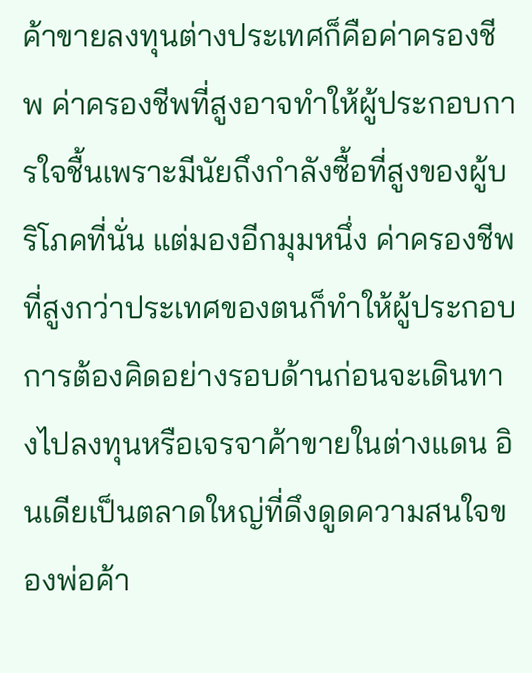ค้าขายลงทุนต่างประเทศก็คือค่าครองชีพ ค่าครองชีพที่สูงอาจทำให้ผู้ประกอบการใจชื้นเพราะมีนัยถึงกำลังซื้อที่สูงของผู้บริโภคที่นั่น แต่มองอีกมุมหนึ่ง ค่าครองชีพที่สูงกว่าประเทศของตนก็ทำให้ผู้ประกอบการต้องคิดอย่างรอบด้านก่อนจะเดินทางไปลงทุนหรือเจรจาค้าขายในต่างแดน อินเดียเป็นตลาดใหญ่ที่ดึงดูดความสนใจของพ่อค้า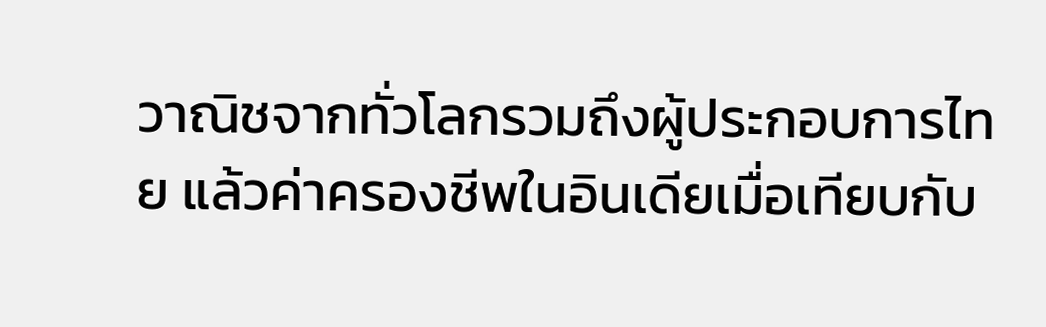วาณิชจากทั่วโลกรวมถึงผู้ประกอบการไทย แล้วค่าครองชีพในอินเดียเมื่อเทียบกับ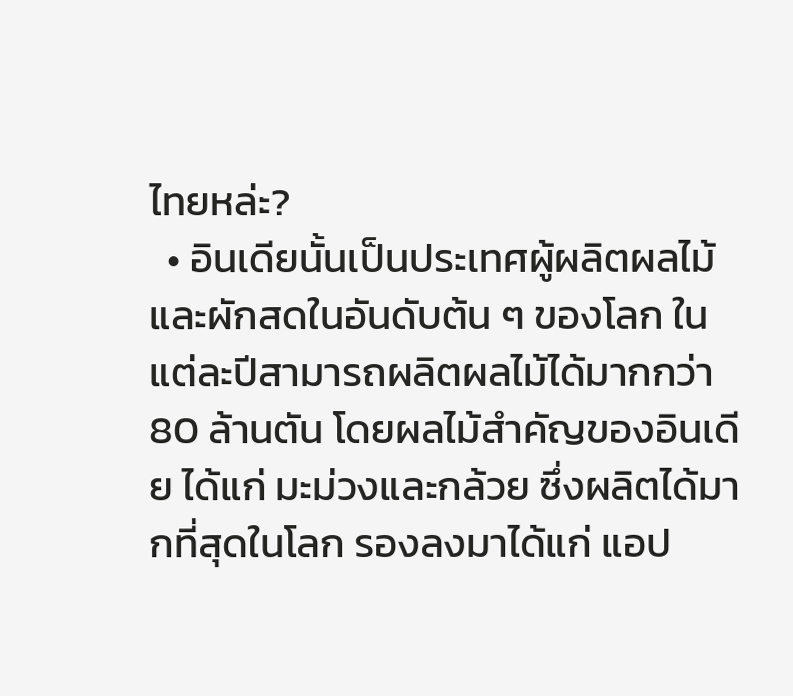ไทยหล่ะ?
  • อินเดียนั้นเป็นประเทศผู้ผลิตผลไม้และผักสดในอันดับต้น ๆ ของโลก ในแต่ละปีสามารถผลิตผลไม้ได้มากกว่า 80 ล้านตัน โดยผลไม้สำคัญของอินเดีย ได้แก่ มะม่วงและกล้วย ซึ่งผลิตได้มากที่สุดในโลก รองลงมาได้แก่ แอป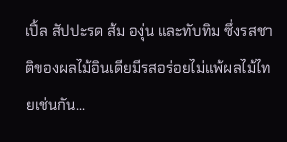เปิ้ล สัปปะรด ส้ม องุ่น และทับทิม ซึ่งรสชาติของผลไม้อินเดียมีรสอร่อยไม่แพ้ผลไม้ไทยเช่นกัน...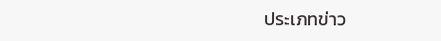ประเภทข่าว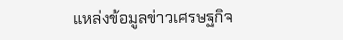แหล่งข้อมูลข่าวเศรษฐกิจ